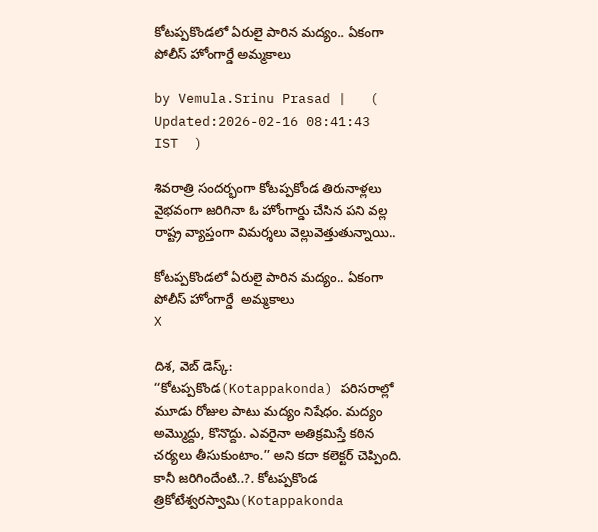కోటప్పకొండలో ఏరులై పారిన మద్యం.. ఏకంగా పోలీస్ హోంగార్డే అమ్మకాలు

by Vemula.Srinu Prasad |   (  Updated:2026-02-16 08:41:43  IST  )

శివరాత్రి సందర్భంగా కోటప్పకోండ తిరునాళ్లలు వైభవంగా జరిగినా ఓ హోంగార్డు చేసిన పని వల్ల రాష్ట్ర వ్యాప్తంగా విమర్శలు వెల్లువెత్తుతున్నాయి..

కోటప్పకొండలో ఏరులై పారిన మద్యం.. ఏకంగా పోలీస్ హోంగార్డే  అమ్మకాలు
X

దిశ, వెబ్ డెస్క్: ‘‘కోటప్పకొండ(Kotappakonda) పరిసరాల్లో మూడు రోజుల పాటు మద్యం నిషేధం. మద్యం అమ్మొద్దు, కొనొద్దు. ఎవరైనా అతిక్రమిస్తే కఠిన చర్యలు తీసుకుంటాం.’’ అని కదా కలెక్టర్ చెప్పింది. కానీ జరిగిందేంటి..?. కోటప్పకొండ త్రికోటేశ్వరస్వామి(Kotappakonda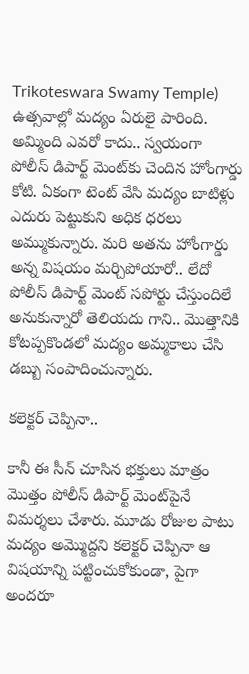Trikoteswara Swamy Temple) ఉత్సవాల్లో మద్యం ఏరులై పారింది. అమ్మింది ఎవరో కాదు.. స్వయంగా పోలీస్ డిపార్ట్ మెంట్‌కు చెందిన హోంగార్డు కోటి. ఏకంగా టెంట్ వేసి మద్యం బాటిళ్లు ఎదురు పెట్టుకుని అధిక ధరలు అమ్ముకున్నారు. మరి అతను హోంగార్డు అన్న విషయం మర్చిపోయారో.. లేదో పోలీస్ డిపార్ట్ మెంట్ సపోర్టు చేస్తుందిలే అనుకున్నారో తెలియదు గాని.. మొత్తానికి కోటప్పకొండలో మద్యం అమ్మకాలు చేసి డబ్బు సంపాదించున్నారు.

కలెక్టర్ చెప్పినా..

కానీ ఈ సీన్ చూసిన భక్తులు మాత్రం మొత్తం పోలీస్ డిపార్ట్ మెంట్‌పైనే విమర్శలు చేశారు. మూడు రోజుల పాటు మద్యం అమ్మొద్దని కలెక్టర్ చెప్పినా ఆ విషయాన్ని పట్టించుకోకుండా, పైగా అందరూ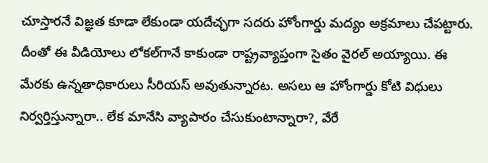చూస్తారనే విజ్ఞత కూడా లేకుండా యదేచ్ఛగా సదరు హోంగార్డు మద్యం అక్రమాలు చేపట్టారు. దీంతో ఈ వీడియోలు లోకల్‌గానే కాకుండా రాష్ట్రవ్యాప్తంగా సైతం వైరల్ అయ్యాయి. ఈ మేరకు ఉన్నతాధికారులు సీరియస్ అవుతున్నారట. అసలు ఆ హోంగార్డు కోటి విధులు నిర్వర్తిస్తున్నారా.. లేక మానేసి వ్యాపారం చేసుకుంటాన్నారా?, వేరే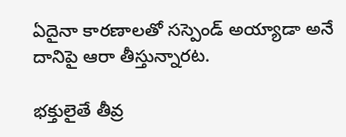ఏదైనా కారణాలతో సస్పెండ్ అయ్యాడా అనే దానిపై ఆరా తీస్తున్నారట.

భక్తులైతే తీవ్ర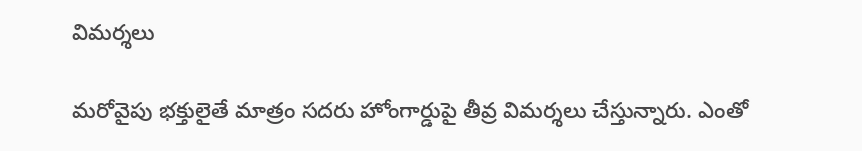విమర్శలు

మరోవైపు భక్తులైతే మాత్రం సదరు హోంగార్డుపై తీవ్ర విమర్శలు చేస్తున్నారు. ఎంతో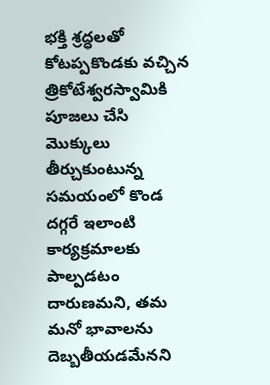భక్తి శ్రద్ధలతో కోటప్పకొండకు వచ్చిన త్రికోటేశ్వరస్వామికి పూజలు చేసి మొక్కులు తీర్చుకుంటున్న సమయంలో కొండ దగ్గరే ఇలాంటి కార్యక్రమాలకు పాల్పడటం దారుణమని, తమ మనో భావాలను దెబ్బతీయడమేనని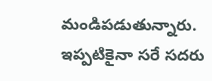మండిపడుతున్నారు. ఇప్పటికైనా సరే సదరు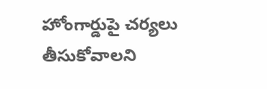హోంగార్డుపై చర్యలు తీసుకోవాలని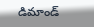డిమాండ్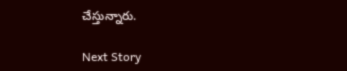చేస్తున్నారు.

Next Story